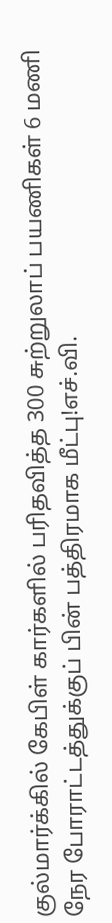குல்மார்க்கில் கேபிள் கார்களில் பரிதவித்த 300 சுற்றுலாப் பயணிகள் 6 மணி நேர போராட்டத்துக்குப் பின் பத்திரமாக மீட்பு!எச்.வி.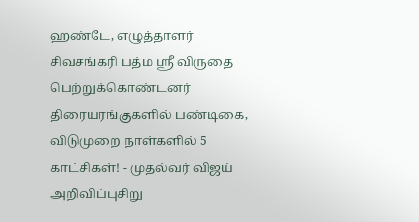ஹண்டே, எழுத்தாளர் சிவசங்கரி பத்ம ஸ்ரீ விருதை பெற்றுக்கொண்டனர் திரையரங்குகளில் பண்டிகை, விடுமுறை நாள்களில் 5 காட்சிகள்! - முதல்வர் விஜய் அறிவிப்புசிறு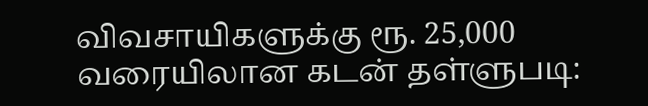விவசாயிகளுக்கு ரூ. 25,000 வரையிலான கடன் தள்ளுபடி: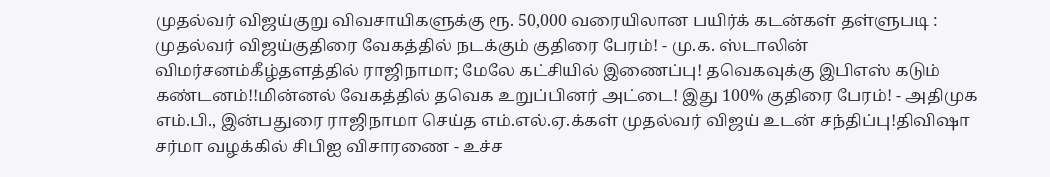முதல்வர் விஜய்குறு விவசாயிகளுக்கு ரூ. 50,000 வரையிலான பயிர்க் கடன்கள் தள்ளுபடி : முதல்வர் விஜய்குதிரை வேகத்தில் நடக்கும் குதிரை பேரம்! - மு.க. ஸ்டாலின் விமர்சனம்கீழ்தளத்தில் ராஜிநாமா; மேலே கட்சியில் இணைப்பு! தவெகவுக்கு இபிஎஸ் கடும் கண்டனம்!!மின்னல் வேகத்தில் தவெக உறுப்பினர் அட்டை! இது 100% குதிரை பேரம்! - அதிமுக எம்.பி., இன்பதுரை ராஜிநாமா செய்த எம்.எல்.ஏ.க்கள் முதல்வர் விஜய் உடன் சந்திப்பு!திவிஷா சர்மா வழக்கில் சிபிஐ விசாரணை - உச்ச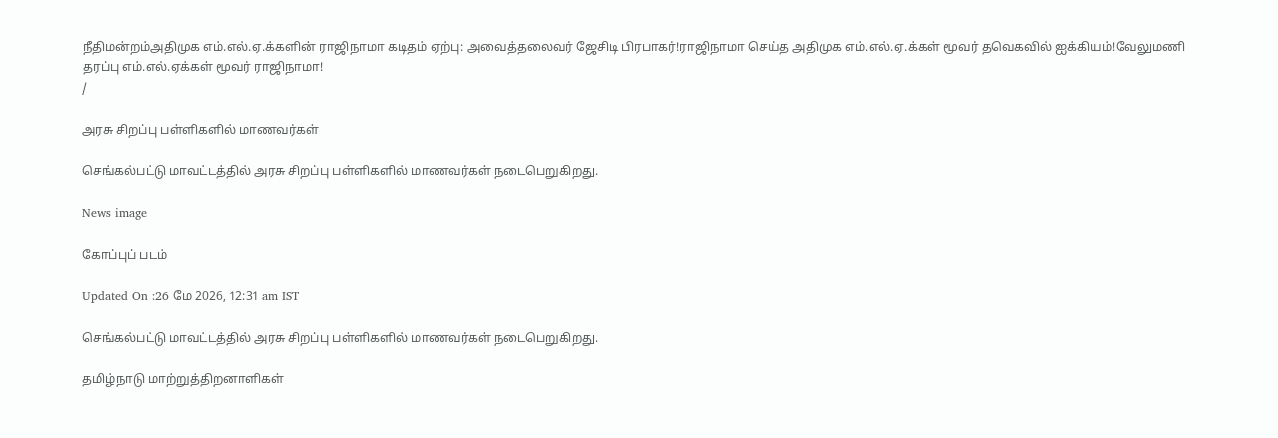நீதிமன்றம்அதிமுக எம்.எல்.ஏ.க்களின் ராஜிநாமா கடிதம் ஏற்பு: அவைத்தலைவர் ஜேசிடி பிரபாகர்!ராஜிநாமா செய்த அதிமுக எம்.எல்.ஏ.க்கள் மூவர் தவெகவில் ஐக்கியம்!வேலுமணி தரப்பு எம்.எல்.ஏக்கள் மூவர் ராஜிநாமா!
/

அரசு சிறப்பு பள்ளிகளில் மாணவர்கள்

செங்கல்பட்டு மாவட்டத்தில் அரசு சிறப்பு பள்ளிகளில் மாணவர்கள் நடைபெறுகிறது.

News image

கோப்புப் படம்

Updated On :26 மே 2026, 12:31 am IST

செங்கல்பட்டு மாவட்டத்தில் அரசு சிறப்பு பள்ளிகளில் மாணவர்கள் நடைபெறுகிறது.

தமிழ்நாடு மாற்றுத்திறனாளிகள்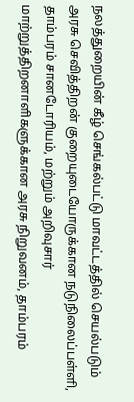நலத்துறையின் கீழ் செங்கல்பட்டு மாவட்டத்தில் செயல்படும் அரசு செவித்திறன் குறையுடையோருக்கான நடுநிலைப்பள்ளி, தாம்பரம் சானடோரியம், மற்றும் அறிவுசார் மாற்றுத்திறனாளிகளுக்கான அரசு நிறுவனம், தாம்பரம்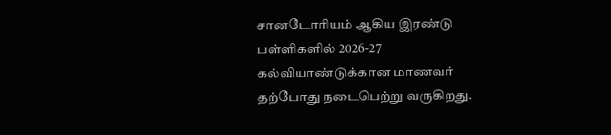சானடோரியம் ஆகிய இரண்டு பள்ளிகளில் 2026-27 கல்வியாண்டுக்கான மாணவர் தற்போது நடைபெற்று வருகிறது.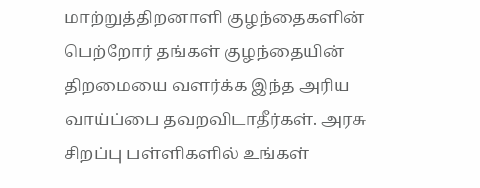மாற்றுத்திறனாளி குழந்தைகளின் பெற்றோர் தங்கள் குழந்தையின் திறமையை வளர்க்க இந்த அரிய வாய்ப்பை தவறவிடாதீர்கள். அரசு சிறப்பு பள்ளிகளில் உங்கள்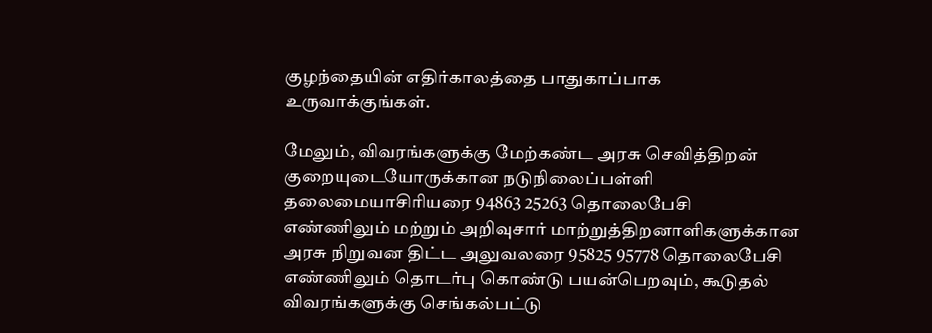குழந்தையின் எதிர்காலத்தை பாதுகாப்பாக உருவாக்குங்கள்.

மேலும், விவரங்களுக்கு மேற்கண்ட அரசு செவித்திறன் குறையுடையோருக்கான நடுநிலைப்பள்ளி தலைமையாசிரியரை 94863 25263 தொலைபேசி எண்ணிலும் மற்றும் அறிவுசார் மாற்றுத்திறனாளிகளுக்கான அரசு நிறுவன திட்ட அலுவலரை 95825 95778 தொலைபேசி எண்ணிலும் தொடர்பு கொண்டு பயன்பெறவும், கூடுதல் விவரங்களுக்கு செங்கல்பட்டு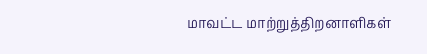மாவட்ட மாற்றுத்திறனாளிகள்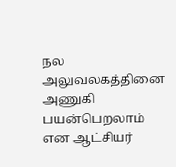நல அலுவலகத்தினை அணுகி பயன்பெறலாம் என ஆட்சியர்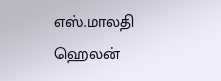எஸ்.மாலதி ஹெலன்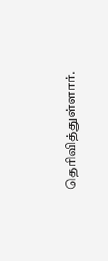தெரிவித்துள்ளார்.